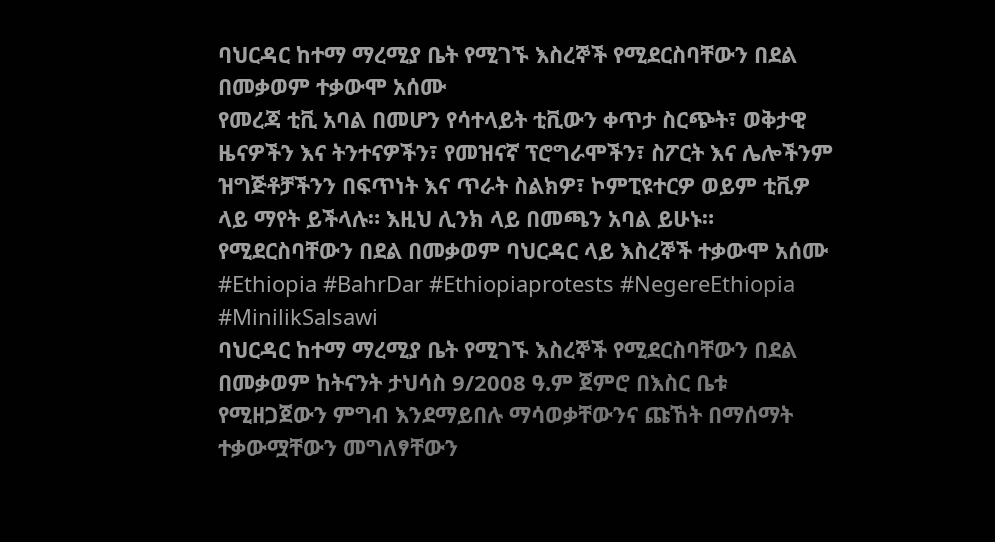ባህርዳር ከተማ ማረሚያ ቤት የሚገኙ እስረኞች የሚደርስባቸውን በደል በመቃወም ተቃውሞ አሰሙ
የመረጃ ቲቪ አባል በመሆን የሳተላይት ቲቪውን ቀጥታ ስርጭት፣ ወቅታዊ ዜናዎችን እና ትንተናዎችን፣ የመዝናኛ ፕሮግራሞችን፣ ስፖርት እና ሌሎችንም ዝግጅቶቻችንን በፍጥነት እና ጥራት ስልክዎ፣ ኮምፒዩተርዎ ወይም ቲቪዎ ላይ ማየት ይችላሉ። እዚህ ሊንክ ላይ በመጫን አባል ይሁኑ።
የሚደርስባቸውን በደል በመቃወም ባህርዳር ላይ እስረኞች ተቃውሞ አሰሙ
#Ethiopia #BahrDar #Ethiopiaprotests #NegereEthiopia #MinilikSalsawi
ባህርዳር ከተማ ማረሚያ ቤት የሚገኙ እስረኞች የሚደርስባቸውን በደል በመቃወም ከትናንት ታህሳስ 9/2008 ዓ.ም ጀምሮ በእስር ቤቱ የሚዘጋጀውን ምግብ እንደማይበሉ ማሳወቃቸውንና ጩኸት በማሰማት ተቃውሟቸውን መግለፃቸውን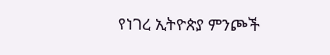የነገረ ኢትዮጵያ ምንጮች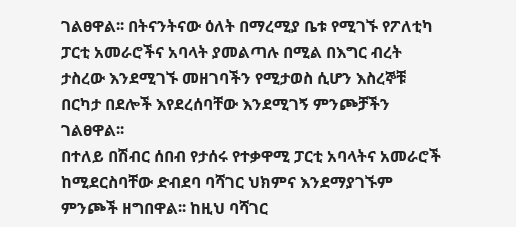ገልፀዋል፡፡ በትናንትናው ዕለት በማረሚያ ቤቱ የሚገኙ የፖለቲካ ፓርቲ አመራሮችና አባላት ያመልጣሉ በሚል በእግር ብረት ታስረው እንደሚገኙ መዘገባችን የሚታወስ ሲሆን እስረኞቹ በርካታ በደሎች እየደረሰባቸው እንደሚገኝ ምንጮቻችን ገልፀዋል፡፡
በተለይ በሽብር ሰበብ የታሰሩ የተቃዋሚ ፓርቲ አባላትና አመራሮች ከሚደርስባቸው ድብደባ ባሻገር ህክምና እንደማያገኙም ምንጮች ዘግበዋል፡፡ ከዚህ ባሻገር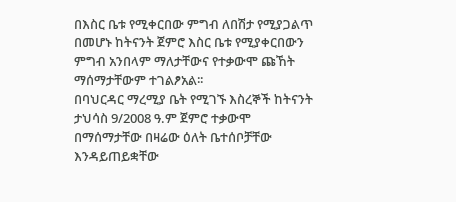በእስር ቤቱ የሚቀርበው ምግብ ለበሽታ የሚያጋልጥ በመሆኑ ከትናንት ጀምሮ እስር ቤቱ የሚያቀርበውን ምግብ አንበላም ማለታቸውና የተቃውሞ ጩኸት ማሰማታቸውም ተገልፆአል፡፡
በባህርዳር ማረሚያ ቤት የሚገኙ እስረኞች ከትናንት ታህሳስ 9/2008 ዓ.ም ጀምሮ ተቃውሞ በማሰማታቸው በዛሬው ዕለት ቤተሰቦቻቸው እንዳይጠይቋቸው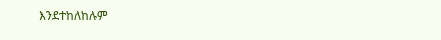እንደተከለከሉም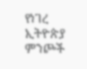የነገረ ኢትዮጵያ ምንጮች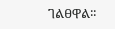ገልፀዋል፡፡